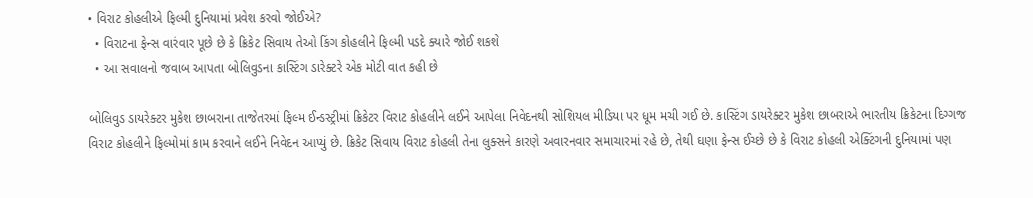• વિરાટ કોહલીએ ફિલ્મી દુનિયામાં પ્રવેશ કરવો જોઈએ?
  • વિરાટના ફેન્સ વારંવાર પૂછે છે કે ક્રિકેટ સિવાય તેઓ કિંગ કોહલીને ફિલ્મી પડદે ક્યારે જોઈ શકશે
  • આ સવાલનો જવાબ આપતા બોલિવુડના કાસ્ટિંગ ડારેક્ટરે એક મોટી વાત કહી છે

બોલિવુડ ડાયરેક્ટર મુકેશ છાબરાના તાજેતરમાં ફિલ્મ ઈન્ડસ્ટ્રીમાં ક્રિકેટર વિરાટ કોહલીને લઈને આપેલા નિવેદનથી સોશિયલ મીડિયા પર ધૂમ મચી ગઈ છે. કાસ્ટિંગ ડાયરેક્ટર મુકેશ છાબરાએ ભારતીય ક્રિકેટના દિગ્ગજ વિરાટ કોહલીને ફિલ્મોમાં કામ કરવાને લઈને નિવેદન આપ્યું છે. ક્રિકેટ સિવાય વિરાટ કોહલી તેના લુક્સને કારણે અવારનવાર સમાચારમાં રહે છે, તેથી ઘણા ફેન્સ ઈચ્છે છે કે વિરાટ કોહલી એક્ટિંગની દુનિયામાં પણ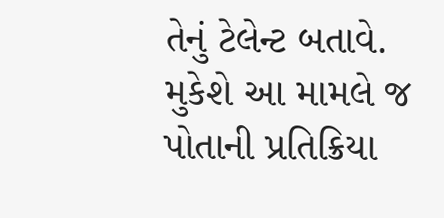તેનું ટેલેન્ટ બતાવે. મુકેશે આ મામલે જ પોતાની પ્રતિક્રિયા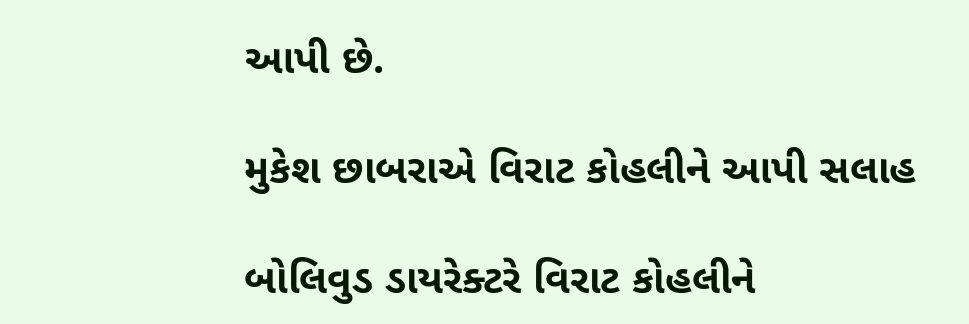આપી છે.

મુકેશ છાબરાએ વિરાટ કોહલીને આપી સલાહ

બોલિવુડ ડાયરેક્ટરે વિરાટ કોહલીને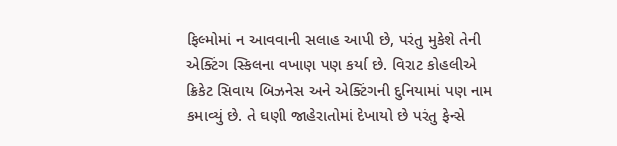ફિલ્મોમાં ન આવવાની સલાહ આપી છે, પરંતુ મુકેશે તેની એક્ટિંગ સ્કિલના વખાણ પણ કર્યા છે. વિરાટ કોહલીએ ક્રિકેટ સિવાય બિઝનેસ અને એક્ટિંગની દુનિયામાં પણ નામ કમાવ્યું છે. તે ઘણી જાહેરાતોમાં દેખાયો છે પરંતુ ફેન્સે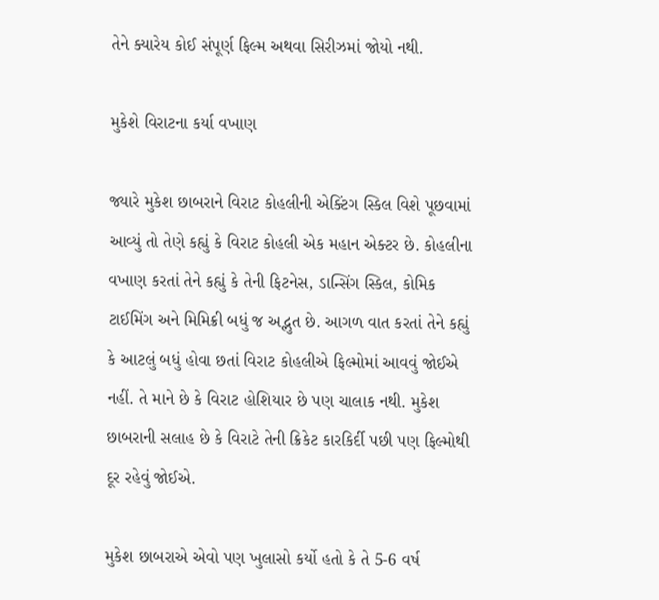તેને ક્યારેય કોઈ સંપૂર્ણ ફિલ્મ અથવા સિરીઝમાં જોયો નથી.

મુકેશે વિરાટના કર્યા વખાણ

જ્યારે મુકેશ છાબરાને વિરાટ કોહલીની એક્ટિંગ સ્કિલ વિશે પૂછવામાં આવ્યું તો તેણે કહ્યું કે વિરાટ કોહલી એક મહાન એક્ટર છે. કોહલીના વખાણ કરતાં તેને કહ્યું કે તેની ફિટનેસ, ડાન્સિંગ સ્કિલ, કોમિક ટાઈમિંગ અને મિમિક્રી બધું જ અદ્ભુત છે. આગળ વાત કરતાં તેને કહ્યું કે આટલું બધું હોવા છતાં વિરાટ કોહલીએ ફિલ્મોમાં આવવું જોઈએ નહીં. તે માને છે કે વિરાટ હોશિયાર છે પણ ચાલાક નથી. મુકેશ છાબરાની સલાહ છે કે વિરાટે તેની ક્રિકેટ કારકિર્દી પછી પણ ફિલ્મોથી દૂર રહેવું જોઈએ.

મુકેશ છાબરાએ એવો પણ ખુલાસો કર્યો હતો કે તે 5-6 વર્ષ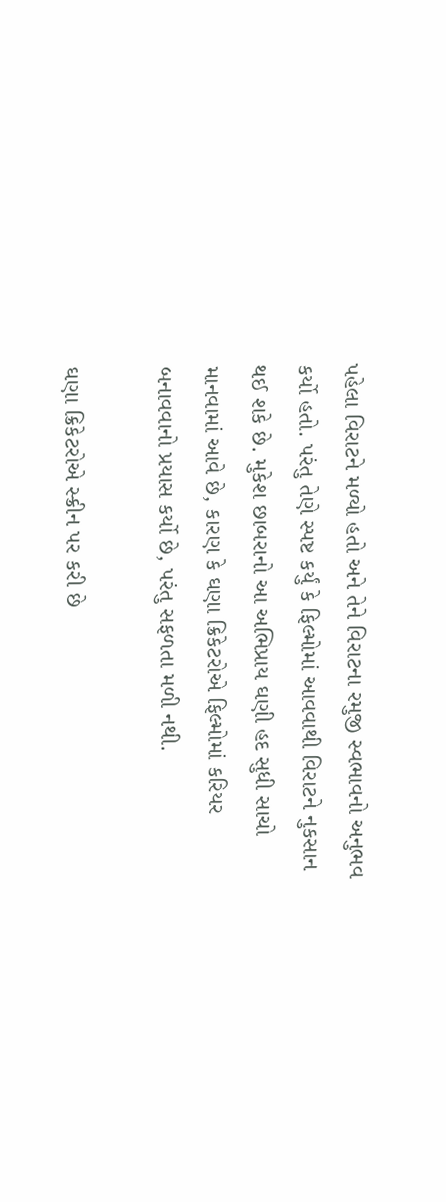પહેલા વિરાટને મળ્યો હતો અને તેને વિરાટના રમુજી સ્વભાવનો અનુભવ કર્યો હતો. પરંતુ તેણે સ્પષ્ટ કર્યું કે ફિલ્મોમાં આવવાથી વિરાટને નુકસાન થઈ શકે છે. મુકેશ છાબરાનો આ અભિપ્રાય ઘણી હદ સુધી સાચો માનવામાં આવે છે, કારણ કે ઘણા ક્રિકેટરોએ ફિલ્મોમાં કરિયર બનાવવાનો પ્રયાસ કર્યો છે, પરંતુ સફળતા મળી નથી.

ઘણા ક્રિકેટરોએ સ્ક્રીન પર કરી છે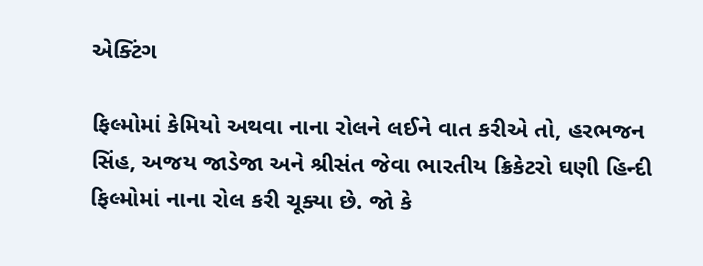એક્ટિંગ

ફિલ્મોમાં કેમિયો અથવા નાના રોલને લઈને વાત કરીએ તો, હરભજન સિંહ, અજય જાડેજા અને શ્રીસંત જેવા ભારતીય ક્રિકેટરો ઘણી હિન્દી ફિલ્મોમાં નાના રોલ કરી ચૂક્યા છે. જો કે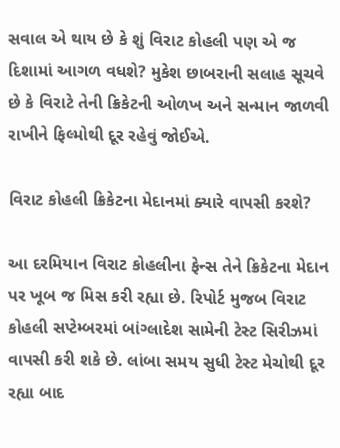સવાલ એ થાય છે કે શું વિરાટ કોહલી પણ એ જ દિશામાં આગળ વધશે? મુકેશ છાબરાની સલાહ સૂચવે છે કે વિરાટે તેની ક્રિકેટની ઓળખ અને સન્માન જાળવી રાખીને ફિલ્મોથી દૂર રહેવું જોઈએ.

વિરાટ કોહલી ક્રિકેટના મેદાનમાં ક્યારે વાપસી કરશે?

આ દરમિયાન વિરાટ કોહલીના ફેન્સ તેને ક્રિકેટના મેદાન પર ખૂબ જ મિસ કરી રહ્યા છે. રિપોર્ટ મુજબ વિરાટ કોહલી સપ્ટેમ્બરમાં બાંગ્લાદેશ સામેની ટેસ્ટ સિરીઝમાં વાપસી કરી શકે છે. લાંબા સમય સુધી ટેસ્ટ મેચોથી દૂર રહ્યા બાદ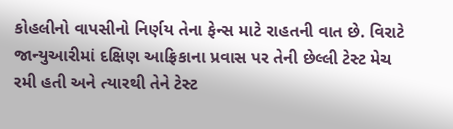કોહલીનો વાપસીનો નિર્ણય તેના ફેન્સ માટે રાહતની વાત છે. વિરાટે જાન્યુઆરીમાં દક્ષિણ આફ્રિકાના પ્રવાસ પર તેની છેલ્લી ટેસ્ટ મેચ રમી હતી અને ત્યારથી તેને ટેસ્ટ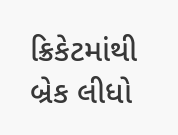ક્રિકેટમાંથી બ્રેક લીધો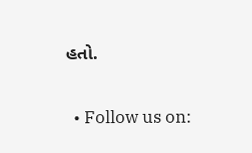હતો.

  • Follow us on: